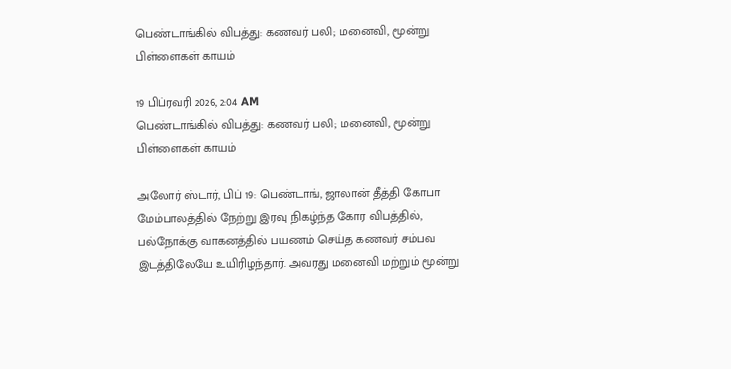பெண்டாங்கில் விபத்து: கணவர் பலி; மனைவி, மூன்று பிள்ளைகள் காயம்

19 பிப்ரவரி 2026, 2:04 AM
பெண்டாங்கில் விபத்து: கணவர் பலி; மனைவி, மூன்று பிள்ளைகள் காயம்

அலோர் ஸ்டார், பிப் 19: பெண்டாங், ஜாலான் தீத்தி கோபா மேம்பாலத்தில் நேற்று இரவு நிகழ்ந்த கோர விபத்தில், பல்நோக்கு வாகனத்தில் பயணம் செய்த கணவர் சம்பவ இடத்திலேயே உயிரிழந்தார். அவரது மனைவி மற்றும் மூன்று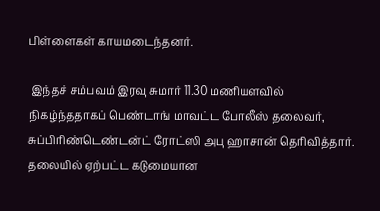பிள்ளைகள் காயமடைந்தனர்.

 இந்தச் சம்பவம் இரவு சுமார் 11.30 மணியளவில் நிகழ்ந்ததாகப் பெண்டாங் மாவட்ட போலீஸ் தலைவர், சுப்பிரிண்டெண்டன்ட் ரோட்ஸி அபு ஹாசான் தெரிவித்தார். தலையில் ஏற்பட்ட கடுமையான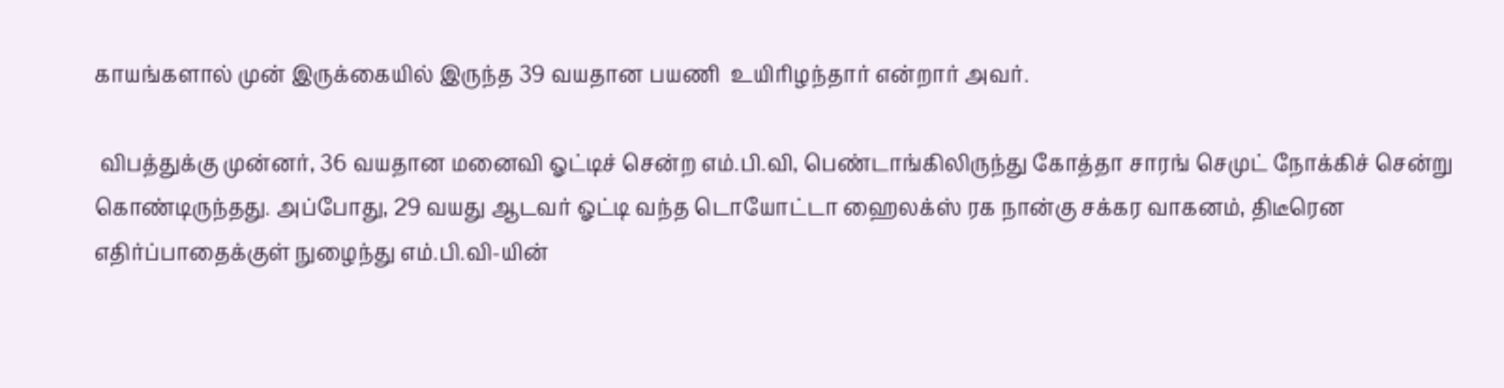காயங்களால் முன் இருக்கையில் இருந்த 39 வயதான பயணி  உயிரிழந்தார் என்றார் அவர்.

 விபத்துக்கு முன்னர், 36 வயதான மனைவி ஓட்டிச் சென்ற எம்.பி.வி, பெண்டாங்கிலிருந்து கோத்தா சாரங் செமுட் நோக்கிச் சென்று கொண்டிருந்தது. அப்போது, 29 வயது ஆடவர் ஓட்டி வந்த டொயோட்டா ஹைலக்ஸ் ரக நான்கு சக்கர வாகனம், திடீரென எதிர்ப்பாதைக்குள் நுழைந்து எம்.பி.வி-யின்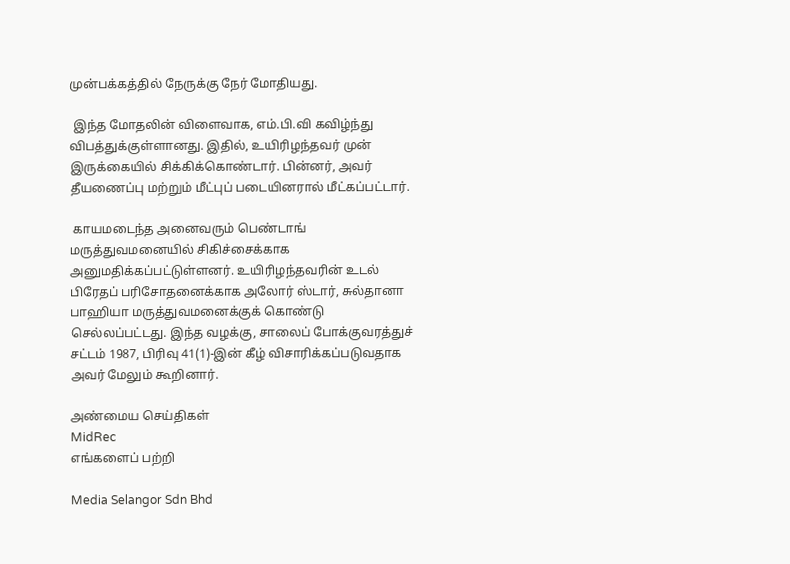முன்பக்கத்தில் நேருக்கு நேர் மோதியது.

 இந்த மோதலின் விளைவாக, எம்.பி.வி கவிழ்ந்து விபத்துக்குள்ளானது. இதில், உயிரிழந்தவர் முன் இருக்கையில் சிக்கிக்கொண்டார். பின்னர், அவர் தீயணைப்பு மற்றும் மீட்புப் படையினரால் மீட்கப்பட்டார்.

 காயமடைந்த அனைவரும் பெண்டாங் மருத்துவமனையில் சிகிச்சைக்காக அனுமதிக்கப்பட்டுள்ளனர். உயிரிழந்தவரின் உடல் பிரேதப் பரிசோதனைக்காக அலோர் ஸ்டார், சுல்தானா பாஹியா மருத்துவமனைக்குக் கொண்டு செல்லப்பட்டது. இந்த வழக்கு, சாலைப் போக்குவரத்துச் சட்டம் 1987, பிரிவு 41(1)-இன் கீழ் விசாரிக்கப்படுவதாக அவர் மேலும் கூறினார்.

அண்மைய செய்திகள்
MidRec
எங்களைப் பற்றி

Media Selangor Sdn Bhd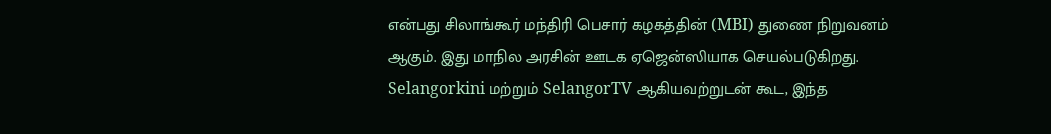என்பது சிலாங்கூர் மந்திரி பெசார் கழகத்தின் (MBI) துணை நிறுவனம் ஆகும். இது மாநில அரசின் ஊடக ஏஜென்ஸியாக செயல்படுகிறது. Selangorkini மற்றும் SelangorTV ஆகியவற்றுடன் கூட, இந்த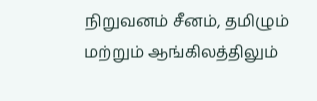நிறுவனம் சீனம், தமிழும் மற்றும் ஆங்கிலத்திலும்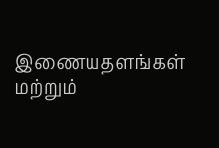இணையதளங்கள் மற்றும்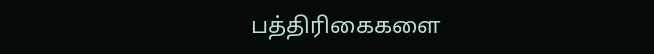பத்திரிகைகளை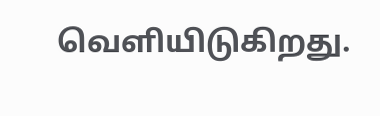வெளியிடுகிறது.